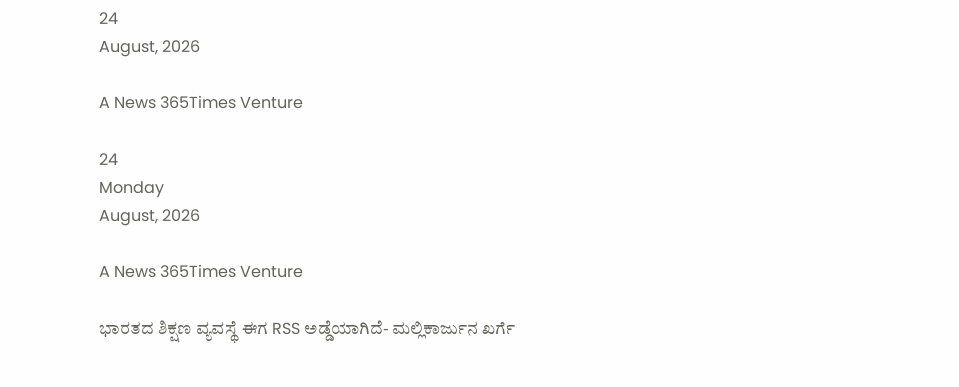24
August, 2026

A News 365Times Venture

24
Monday
August, 2026

A News 365Times Venture

ಭಾರತದ ಶಿಕ್ಷಣ ವ್ಯವಸ್ಥೆ ಈಗ RSS ಅಡ್ಡೆಯಾಗಿದೆ- ಮಲ್ಲಿಕಾರ್ಜುನ ಖರ್ಗೆ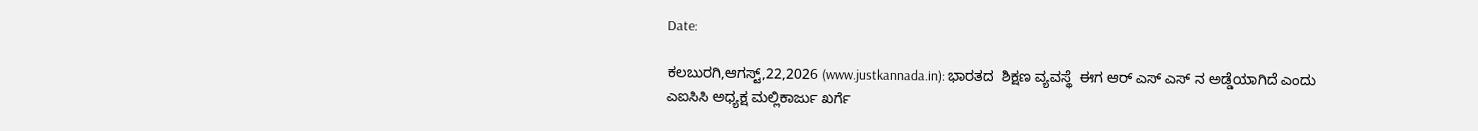Date:

ಕಲಬುರಗಿ,ಆಗಸ್ಟ್,22,2026 (www.justkannada.in): ಭಾರತದ  ಶಿಕ್ಷಣ ವ್ಯವಸ್ಥೆ  ಈಗ ಆರ್ ಎಸ್ ಎಸ್ ನ ಅಡ್ಡೆಯಾಗಿದೆ ಎಂದು ಎಐಸಿಸಿ ಅಧ್ಯಕ್ಷ ಮಲ್ಲಿಕಾರ್ಜು ಖರ್ಗೆ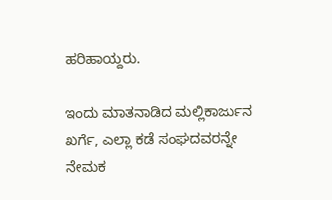ಹರಿಹಾಯ್ದರು.

ಇಂದು ಮಾತನಾಡಿದ ಮಲ್ಲಿಕಾರ್ಜುನ ಖರ್ಗೆ, ಎಲ್ಲಾ ಕಡೆ ಸಂಘದವರನ್ನೇ ನೇಮಕ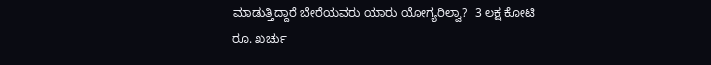ಮಾಡುತ್ತಿದ್ದಾರೆ ಬೇರೆಯವರು ಯಾರು ಯೋಗ್ಯರಿಲ್ವಾ?  3 ಲಕ್ಷ ಕೋಟಿ ರೂ. ಖರ್ಚು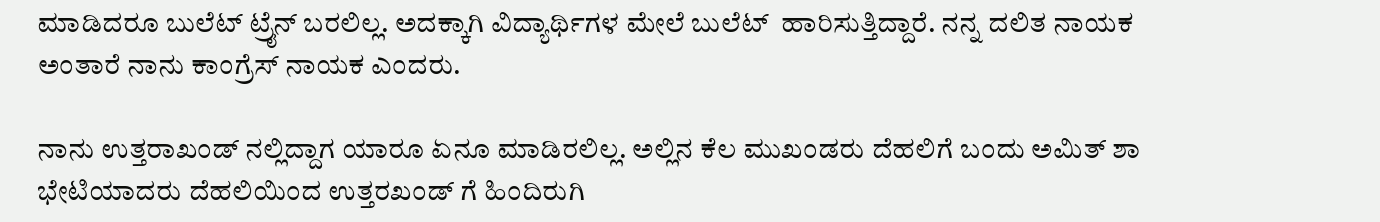ಮಾಡಿದರೂ ಬುಲೆಟ್ ಟ್ರೈನ್ ಬರಲಿಲ್ಲ. ಅದಕ್ಕಾಗಿ ವಿದ್ಯಾರ್ಥಿಗಳ ಮೇಲೆ ಬುಲೆಟ್  ಹಾರಿಸುತ್ತಿದ್ದಾರೆ. ನನ್ನ ದಲಿತ ನಾಯಕ ಅಂತಾರೆ ನಾನು ಕಾಂಗ್ರೆಸ್ ನಾಯಕ ಎಂದರು.

ನಾನು ಉತ್ತರಾಖಂಡ್ ನಲ್ಲಿದ್ದಾಗ ಯಾರೂ ಏನೂ ಮಾಡಿರಲಿಲ್ಲ. ಅಲ್ಲಿನ ಕೆಲ ಮುಖಂಡರು ದೆಹಲಿಗೆ ಬಂದು ಅಮಿತ್ ಶಾ ಭೇಟಿಯಾದರು ದೆಹಲಿಯಿಂದ ಉತ್ತರಖಂಡ್ ಗೆ ಹಿಂದಿರುಗಿ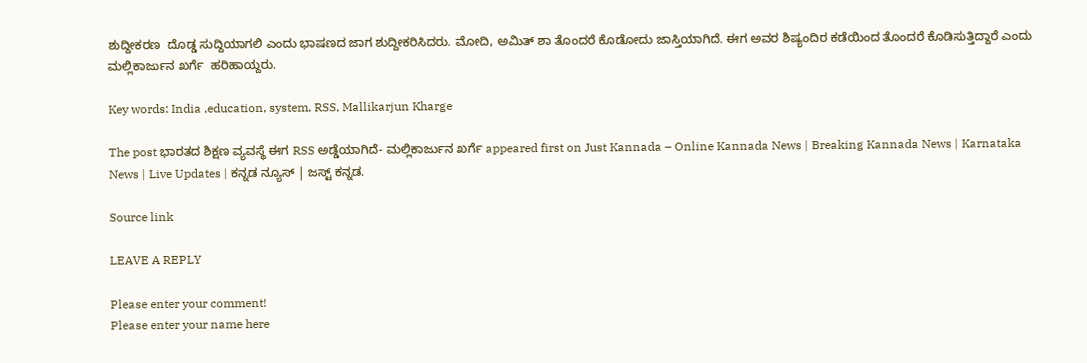ಶುದ್ದೀಕರಣ  ದೊಡ್ಡ ಸುದ್ದಿಯಾಗಲಿ ಎಂದು ಭಾಷಣದ ಜಾಗ ಶುದ್ದೀಕರಿಸಿದರು. ಮೋದಿ, ಅಮಿತ್ ಶಾ ತೊಂದರೆ ಕೊಡೋದು ಜಾಸ್ತಿಯಾಗಿದೆ. ಈಗ ಅವರ ಶಿಷ್ಯಂದಿರ ಕಡೆಯಿಂದ ತೊಂದರೆ ಕೊಡಿಸುತ್ತಿದ್ದಾರೆ ಎಂದು ಮಲ್ಲಿಕಾರ್ಜುನ ಖರ್ಗೆ  ಹರಿಹಾಯ್ದರು.

Key words: India ,education, system, RSS, Mallikarjun Kharge

The post ಭಾರತದ ಶಿಕ್ಷಣ ವ್ಯವಸ್ಥೆ ಈಗ RSS ಅಡ್ಡೆಯಾಗಿದೆ- ಮಲ್ಲಿಕಾರ್ಜುನ ಖರ್ಗೆ appeared first on Just Kannada – Online Kannada News | Breaking Kannada News | Karnataka News | Live Updates | ಕನ್ನಡ ನ್ಯೂಸ್ | ಜಸ್ಟ್ ಕನ್ನಡ.

Source link

LEAVE A REPLY

Please enter your comment!
Please enter your name here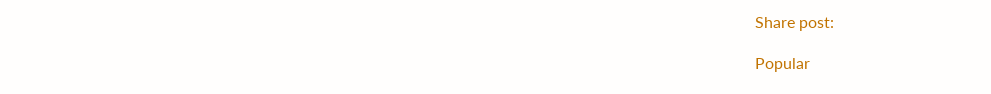Share post:

Popular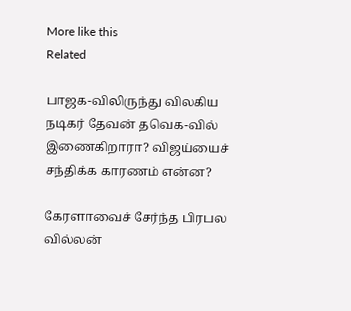More like this
Related

பாஜக-விலிருந்து விலகிய நடிகர் தேவன் தவெக-வில் இணைகிறாரா? விஜய்யைச் சந்திக்க காரணம் என்ன?

கேரளாவைச் சேர்ந்த பிரபல வில்லன்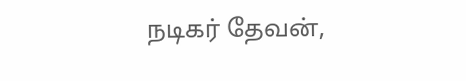நடிகர் தேவன்,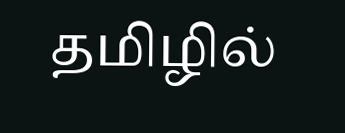தமிழில்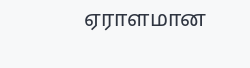ஏராளமான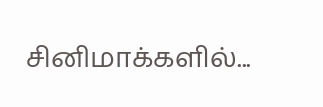சினிமாக்களில்...